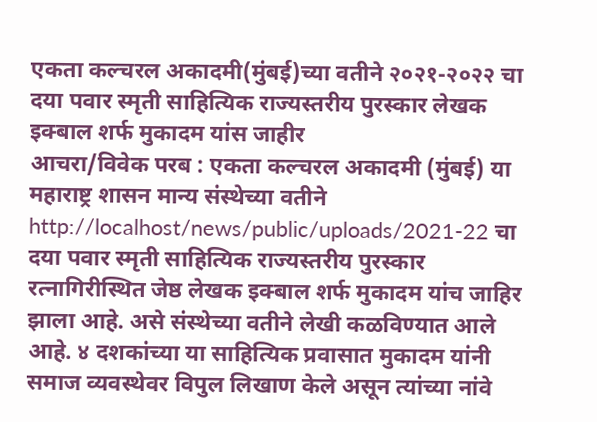एकता कल्चरल अकादमी(मुंबई)च्या वतीने २०२१-२०२२ चा दया पवार स्मृती साहित्यिक राज्यस्तरीय पुरस्कार लेखक इक्बाल शर्फ मुकादम यांस जाहीर
आचरा/विवेक परब : एकता कल्चरल अकादमी (मुंबई) या महाराष्ट्र शासन मान्य संस्थेच्या वतीने http://localhost/news/public/uploads/2021-22 चा दया पवार स्मृती साहित्यिक राज्यस्तरीय पुरस्कार रत्नागिरीस्थित जेष्ठ लेखक इक्बाल शर्फ मुकादम यांच जाहिर झाला आहे. असे संस्थेच्या वतीने लेखी कळविण्यात आले आहे. ४ दशकांच्या या साहित्यिक प्रवासात मुकादम यांनी समाज व्यवस्थेवर विपुल लिखाण केले असून त्यांच्या नांवे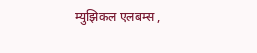म्युझिकल एलबम्स ,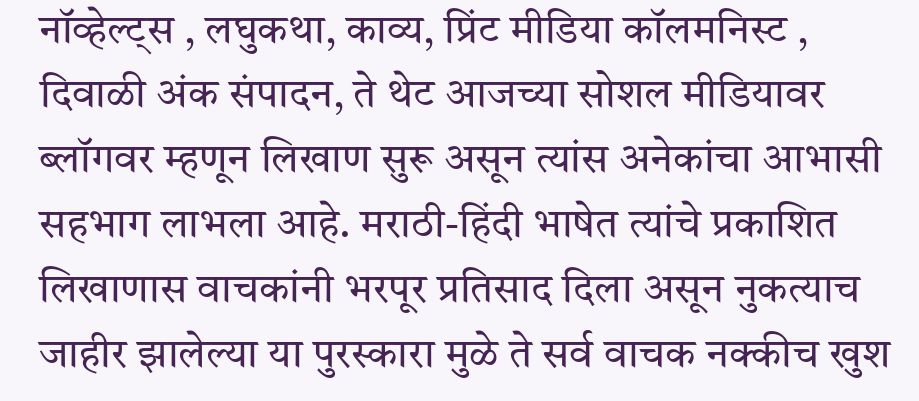नॉव्हेल्ट्स , लघुकथा, काव्य, प्रिंट मीडिया कॉलमनिस्ट , दिवाळी अंक संपादन, ते थेट आजच्या सोशल मीडियावर ब्लॉगवर म्हणून लिखाण सुरू असून त्यांस अनेकांचा आभासी सहभाग लाभला आहे. मराठी-हिंदी भाषेत त्यांचे प्रकाशित लिखाणास वाचकांनी भरपूर प्रतिसाद दिला असून नुकत्याच जाहीर झालेल्या या पुरस्कारा मुळे ते सर्व वाचक नक्कीच खुश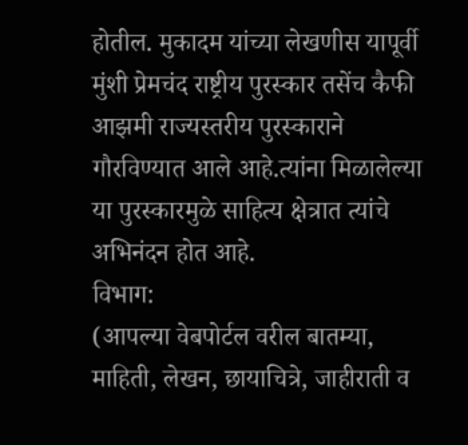होतील. मुकादम यांच्या लेखणीस यापूर्वी मुंशी प्रेमचंद राष्ट्रीय पुरस्कार तसेंच कैफी आझमी राज्यस्तरीय पुरस्काराने गौरविण्यात आले आहे.त्यांना मिळालेल्या या पुरस्कारमुळे साहित्य क्षेत्रात त्यांचे अभिनंदन होत आहे.
विभाग:
(आपल्या वेबपोर्टल वरील बातम्या, माहिती, लेखन, छायाचित्रे, जाहीराती व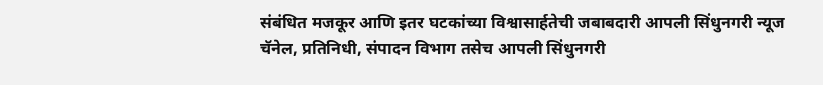संबंधित मजकूर आणि इतर घटकांच्या विश्वासार्हतेची जबाबदारी आपली सिंधुनगरी न्यूज चॅनेल, प्रतिनिधी, संपादन विभाग तसेच आपली सिंधुनगरी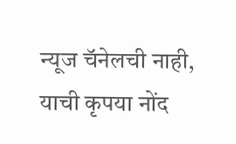न्यूज चॅनेलची नाही, याची कृपया नोंद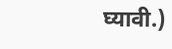घ्यावी.)